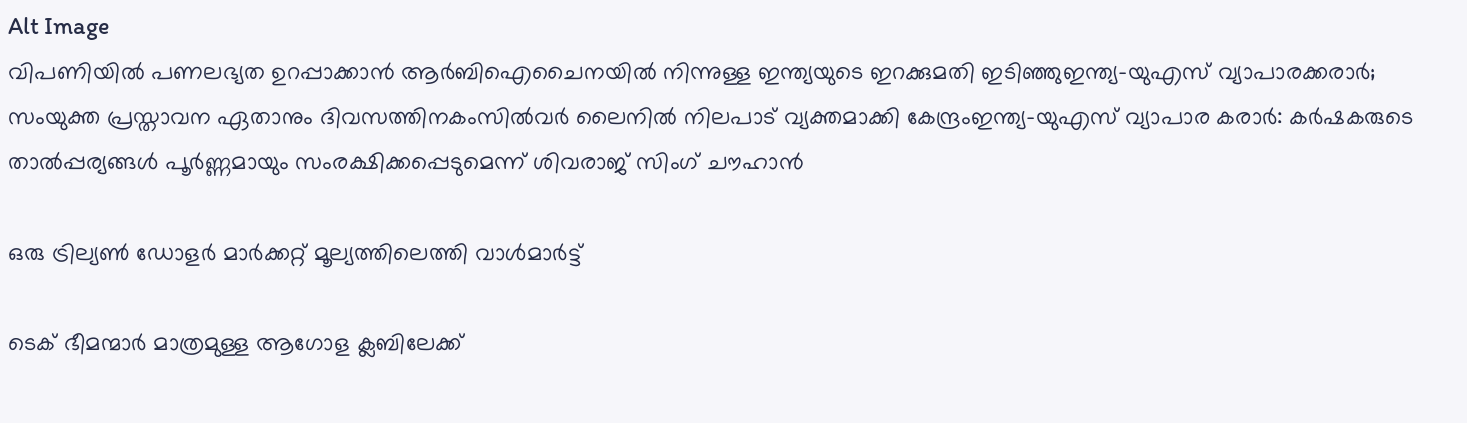Alt Image
വിപണിയില്‍ പണലഭ്യത ഉറപ്പാക്കാന്‍ ആര്‍ബിഐചൈനയില്‍ നിന്നുള്ള ഇന്ത്യയുടെ ഇറക്കുമതി ഇടിഞ്ഞുഇന്ത്യ-യുഎസ് വ്യാപാരക്കരാർ; സംയുക്ത പ്രസ്താവന ഏതാനും ദിവസത്തിനകംസിൽവര്‍ ലൈനിൽ നിലപാട് വ്യക്തമാക്കി കേന്ദ്രംഇന്ത്യ-യുഎസ് വ്യാപാര കരാർ: കർഷകരുടെ താൽപ്പര്യങ്ങൾ പൂർണ്ണമായും സംരക്ഷിക്കപ്പെടുമെന്ന് ശിവരാജ് സിംഗ് ചൗഹാൻ

ഒരു ട്രില്യണ്‍ ഡോളര്‍ മാര്‍ക്കറ്റ് മൂല്യത്തിലെത്തി വാള്‍മാര്‍ട്ട്

ടെക് ഭീമന്മാര്‍ മാത്രമുള്ള ആഗോള ക്ലബിലേക്ക്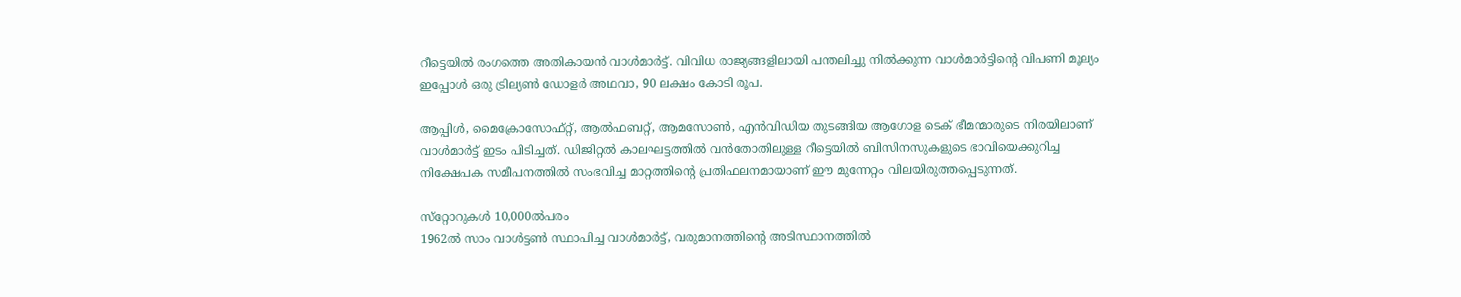റീട്ടെയില്‍ രംഗത്തെ അതികായന്‍ വാള്‍മാര്‍ട്ട്. വിവിധ രാജ്യങ്ങളിലായി പന്തലിച്ചു നില്‍ക്കുന്ന വാള്‍മാര്‍ട്ടിന്റെ വിപണി മൂല്യം ഇപ്പോള്‍ ഒരു ട്രില്യണ്‍ ഡോളര്‍ അഥവാ, 90 ലക്ഷം കോടി രൂപ.

ആപ്പിള്‍, മൈക്രോസോഫ്റ്റ്, ആല്‍ഫബറ്റ്, ആമസോണ്‍, എന്‍വിഡിയ തുടങ്ങിയ ആഗോള ടെക് ഭീമന്മാരുടെ നിരയിലാണ് വാള്‍മാര്‍ട്ട് ഇടം പിടിച്ചത്. ഡിജിറ്റല്‍ കാലഘട്ടത്തില്‍ വന്‍തോതിലുള്ള റീട്ടെയില്‍ ബിസിനസുകളുടെ ഭാവിയെക്കുറിച്ച നിക്ഷേപക സമീപനത്തില്‍ സംഭവിച്ച മാറ്റത്തിന്റെ പ്രതിഫലനമായാണ് ഈ മുന്നേറ്റം വിലയിരുത്തപ്പെടുന്നത്.

സ്‌റ്റോറുകള്‍ 10,000ല്‍പരം
1962ല്‍ സാം വാള്‍ട്ടണ്‍ സ്ഥാപിച്ച വാള്‍മാര്‍ട്ട്, വരുമാനത്തിന്റെ അടിസ്ഥാനത്തില്‍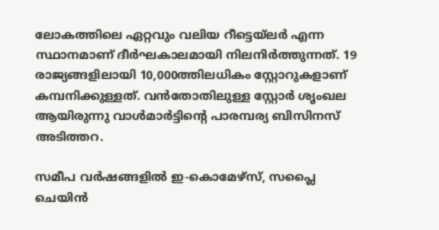ലോകത്തിലെ ഏറ്റവും വലിയ റീട്ടെയ്‌ലര്‍ എന്ന സ്ഥാനമാണ് ദീര്‍ഘകാലമായി നിലനിര്‍ത്തുന്നത്. 19 രാജ്യങ്ങളിലായി 10,000ത്തിലധികം സ്റ്റോറുകളാണ് കമ്പനിക്കുള്ളത്. വന്‍തോതിലുള്ള സ്റ്റോര്‍ ശൃംഖല ആയിരുന്നു വാള്‍മാര്‍ട്ടിന്റെ പാരമ്പര്യ ബിസിനസ് അടിത്തറ.

സമീപ വര്‍ഷങ്ങളില്‍ ഇ-കൊമേഴ്‌സ്, സപ്ലൈ ചെയിന്‍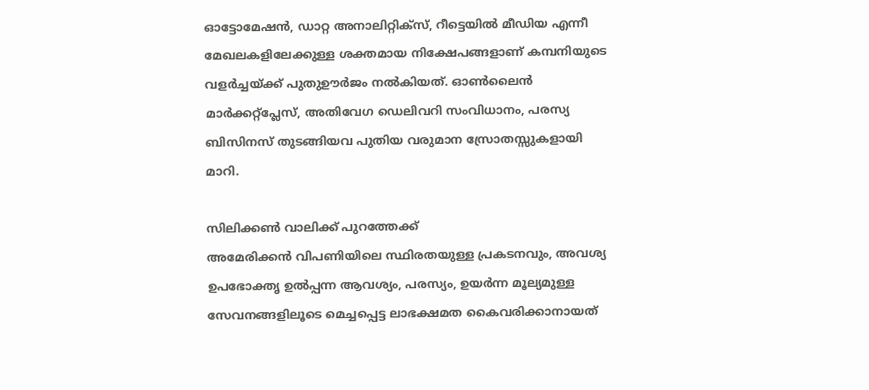ഓട്ടോമേഷന്‍, ഡാറ്റ അനാലിറ്റിക്‌സ്, റീട്ടെയില്‍ മീഡിയ എന്നീ മേഖലകളിലേക്കുള്ള ശക്തമായ നിക്ഷേപങ്ങളാണ് കമ്പനിയുടെ വളര്‍ച്ചയ്ക്ക് പുതുഊര്‍ജം നല്‍കിയത്. ഓണ്‍ലൈന്‍ മാര്‍ക്കറ്റ്പ്ലേസ്, അതിവേഗ ഡെലിവറി സംവിധാനം, പരസ്യ ബിസിനസ് തുടങ്ങിയവ പുതിയ വരുമാന സ്രോതസ്സുകളായി മാറി.

സിലിക്കണ്‍ വാലിക്ക് പുറത്തേക്ക്
അമേരിക്കന്‍ വിപണിയിലെ സ്ഥിരതയുള്ള പ്രകടനവും, അവശ്യ ഉപഭോക്തൃ ഉല്‍പ്പന്ന ആവശ്യം, പരസ്യം, ഉയര്‍ന്ന മൂല്യമുള്ള സേവനങ്ങളിലൂടെ മെച്ചപ്പെട്ട ലാഭക്ഷമത കൈവരിക്കാനായത്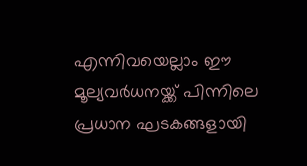എന്നിവയെല്ലാം ഈ മൂല്യവര്‍ധനയ്ക്ക് പിന്നിലെ പ്രധാന ഘടകങ്ങളായി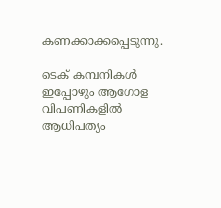കണക്കാക്കപ്പെടുന്നു.

ടെക് കമ്പനികള്‍ ഇപ്പോഴും ആഗോള വിപണികളില്‍ ആധിപത്യം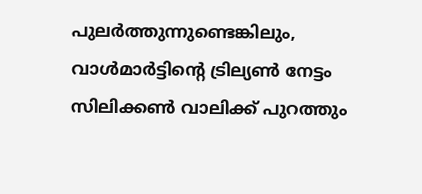പുലര്‍ത്തുന്നുണ്ടെങ്കിലും, വാള്‍മാര്‍ട്ടിന്റെ ട്രില്യണ്‍ നേട്ടം സിലിക്കണ്‍ വാലിക്ക് പുറത്തും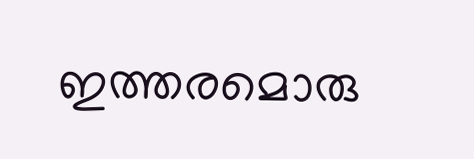ഇത്തരമൊരു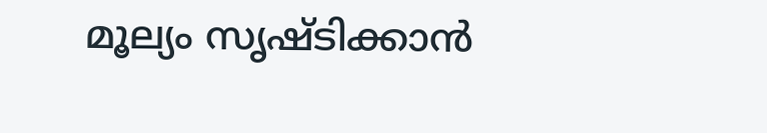മൂല്യം സൃഷ്ടിക്കാന്‍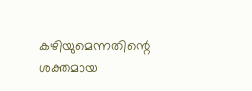കഴിയുമെന്നതിന്റെ ശക്തമായ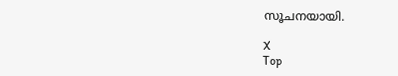സൂചനയായി.

X
Top